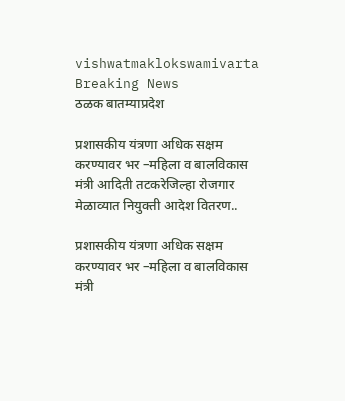vishwatmaklokswamivarta
Breaking News
ठळक बातम्याप्रदेश

प्रशासकीय यंत्रणा अधिक सक्षम करण्यावर भर –महिला व बालविकास मंत्री आदिती तटकरेजिल्हा रोजगार मेळाव्यात नियुक्ती आदेश वितरण..

प्रशासकीय यंत्रणा अधिक सक्षम करण्यावर भर –महिला व बालविकास मंत्री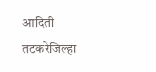आदिती तटकरेजिल्हा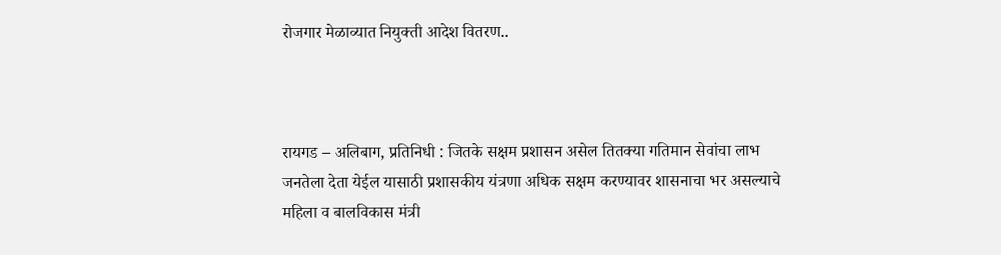रोजगार मेळाव्यात नियुक्ती आदेश वितरण..



रायगड – अलिबाग, प्रतिनिधी : जितके सक्षम प्रशासन असेल तितक्या गतिमान सेवांचा लाभ जनतेला देता येईल यासाठी प्रशासकीय यंत्रणा अधिक सक्षम करण्यावर शासनाचा भर असल्याचे महिला व बालविकास मंत्री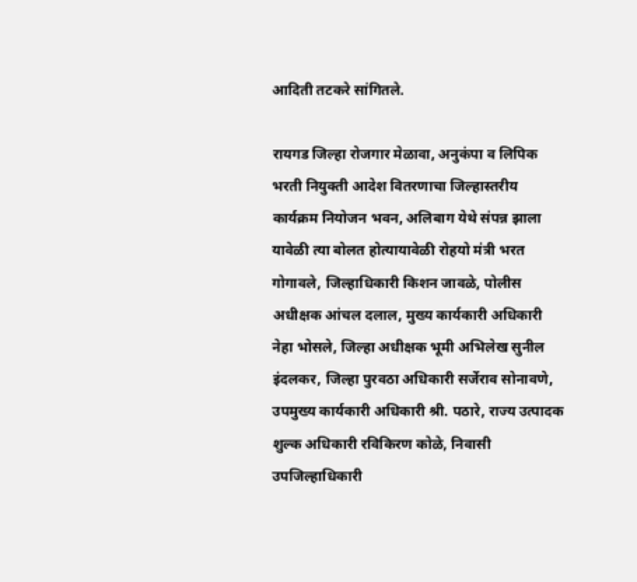आदिती तटकरे सांगितले.

रायगड जिल्हा रोजगार मेळावा, अनुकंपा व लिपिक भरती नियुक्ती आदेश वितरणाचा जिल्हास्तरीय कार्यक्रम नियोजन भवन, अलिबाग येथे संपन्न झाला यावेळी त्या बोलत होत्यायावेळी रोहयो मंत्री भरत गोगावले, जिल्हाधिकारी किशन जावळे, पोलीस अधीक्षक आंचल दलाल, मुख्य कार्यकारी अधिकारी नेहा भोसले, जिल्हा अधीक्षक भूमी अभिलेख सुनील इंदलकर, जिल्हा पुरवठा अधिकारी सर्जेराव सोनावणे, उपमुख्य कार्यकारी अधिकारी श्री. पठारे, राज्य उत्पादक शुल्क अधिकारी रविकिरण कोळे, निवासी उपजिल्हाधिकारी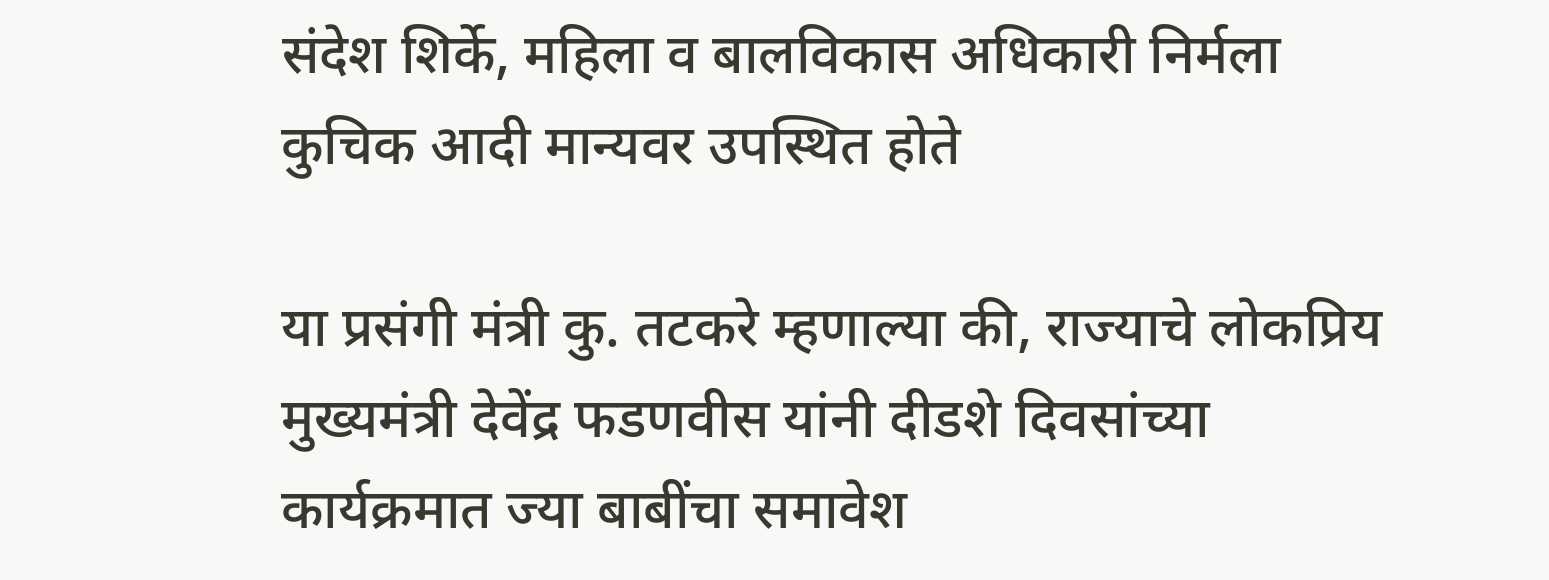संदेश शिर्के, महिला व बालविकास अधिकारी निर्मला कुचिक आदी मान्यवर उपस्थित होते

या प्रसंगी मंत्री कु. तटकरे म्हणाल्या की, राज्याचे लोकप्रिय मुख्यमंत्री देवेंद्र फडणवीस यांनी दीडशे दिवसांच्या कार्यक्रमात ज्या बाबींचा समावेश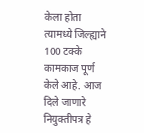केला होता त्यामध्ये जिल्ह्याने 100 टक्के कामकाज पूर्ण केले आहे. आज दिले जाणारे नियुक्तीपत्र हे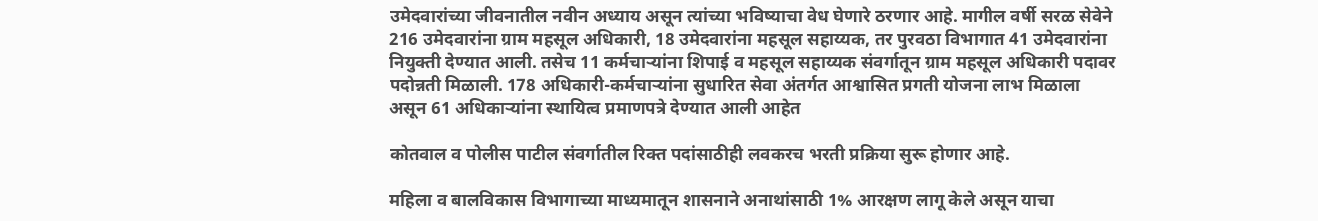उमेदवारांच्या जीवनातील नवीन अध्याय असून त्यांच्या भविष्याचा वेध घेणारे ठरणार आहे. मागील वर्षी सरळ सेवेने 216 उमेदवारांना ग्राम महसूल अधिकारी, 18 उमेदवारांना महसूल सहाय्यक, तर पुरवठा विभागात 41 उमेदवारांना नियुक्ती देण्यात आली. तसेच 11 कर्मचाऱ्यांना शिपाई व महसूल सहाय्यक संवर्गातून ग्राम महसूल अधिकारी पदावर पदोन्नती मिळाली. 178 अधिकारी-कर्मचाऱ्यांना सुधारित सेवा अंतर्गत आश्वासित प्रगती योजना लाभ मिळाला असून 61 अधिकाऱ्यांना स्थायित्व प्रमाणपत्रे देण्यात आली आहेत

कोतवाल व पोलीस पाटील संवर्गातील रिक्त पदांसाठीही लवकरच भरती प्रक्रिया सुरू होणार आहे.

महिला व बालविकास विभागाच्या माध्यमातून शासनाने अनाथांसाठी 1% आरक्षण लागू केले असून याचा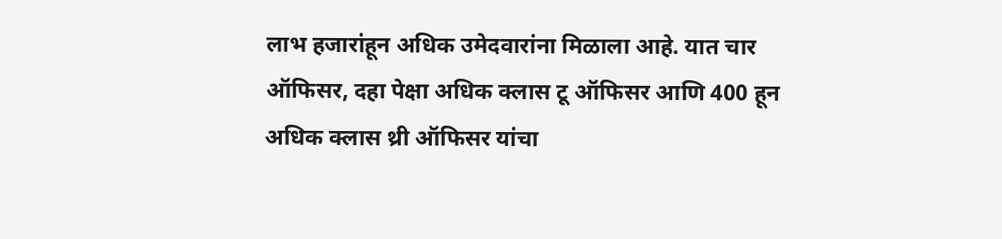लाभ हजारांहून अधिक उमेदवारांना मिळाला आहे. यात चार ऑफिसर, दहा पेक्षा अधिक क्लास टू ऑफिसर आणि 400 हून अधिक क्लास थ्री ऑफिसर यांचा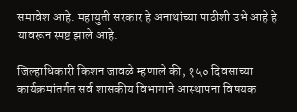समावेश आहे. महायुती सरकार हे अनाथांच्या पाठीशी उभे आहे हे यावरून स्पष्ट झाले आहे.

जिल्हाधिकारी किशन जावळे म्हणाले की, १५० दिवसाच्या कार्यक्रमांतर्गत सर्व शासकीय विभागाने आस्थापना विषयक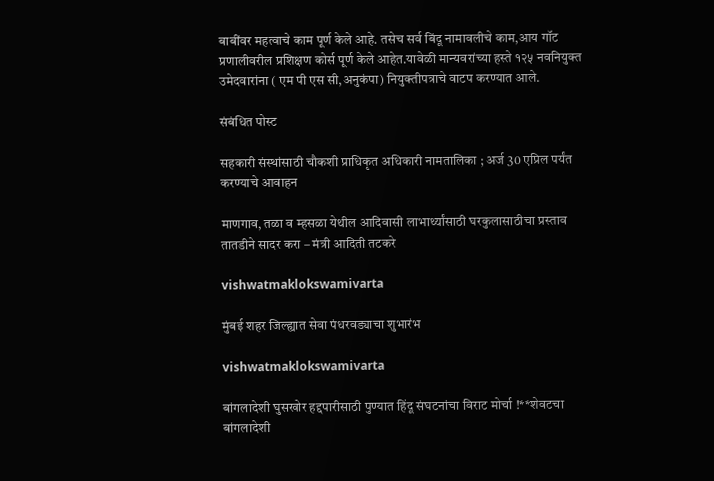बाबींवर महत्वाचे काम पूर्ण केले आहे. तसेच सर्व बिंदू नामावलीचे काम,आय गॉट प्रणालीवरील प्रशिक्षण कोर्स पूर्ण केले आहेत.यावेळी मान्यवरांच्या हस्ते १२५ नवनियुक्त उमेदवारांना ( एम पी एस सी,अनुकंपा) नियुक्तीपत्राचे वाटप करण्यात आले.

संबंधित पोस्ट

सहकारी संस्थांसाठी चौकशी प्राधिकृत अधिकारी नामतालिका ; अर्ज 30 एप्रिल पर्यंत करण्याचे आवाहन

माणगाव, तळा व म्हसळा येथील आदिवासी लाभार्थ्यांसाठी घरकुलासाठीचा प्रस्ताव तातडीने सादर करा – मंत्री आदिती तटकरे

vishwatmaklokswamivarta

मुंबई शहर जिल्ह्यात सेवा पंधरवड्याचा शुभारंभ

vishwatmaklokswamivarta

बांगलादेशी घुसखोर हद्दपारीसाठी पुण्यात हिंदू संघटनांचा विराट मोर्चा !**शेवटचा बांगलादेशी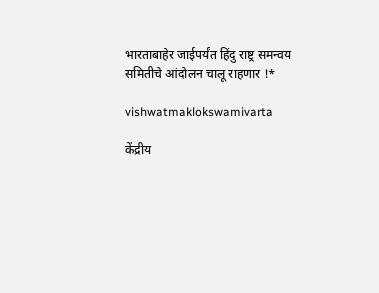भारताबाहेर जाईपर्यंत हिंदु राष्ट्र समन्वय समितीचे आंदोलन चालू राहणार !*

vishwatmaklokswamivarta

केंद्रीय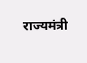राज्यमंत्री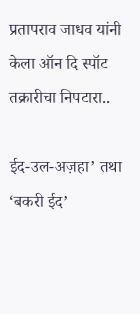प्रतापराव जाधव यांनी केला ऑन दि स्पॉट तक्रारीचा निपटारा..

ईद-उल-अज़हा’ तथा ‘बकरी ईद’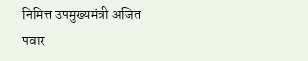निमित्त उपमुख्यमंत्री अजित पवार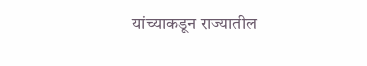यांच्याकडून राज्यातील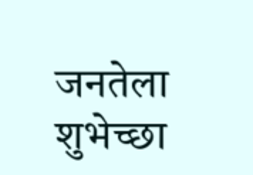जनतेला शुभेच्छा